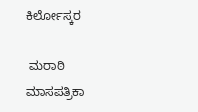ಕಿರ್ಲೋಸ್ಕರ

 ಮರಾಠಿ ಮಾಸಪತ್ರಿಕಾ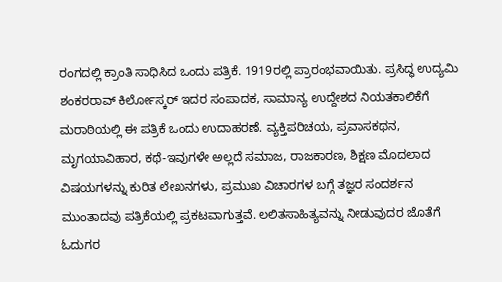ರಂಗದಲ್ಲಿ ಕ್ರಾಂತಿ ಸಾಧಿಸಿದ ಒಂದು ಪತ್ರಿಕೆ. 1919ರಲ್ಲಿ ಪ್ರಾರಂಭವಾಯಿತು. ಪ್ರಸಿದ್ಧ ಉದ್ಯಮಿ ಶಂಕರರಾವ್ ಕಿರ್ಲೋಸ್ಕರ್ ಇದರ ಸಂಪಾದಕ, ಸಾಮಾನ್ಯ ಉದ್ದೇಶದ ನಿಯತಕಾಲಿಕೆಗೆ ಮರಾಠಿಯಲ್ಲಿ ಈ ಪತ್ರಿಕೆ ಒಂದು ಉದಾಹರಣೆ. ವ್ಯಕ್ತಿಪರಿಚಯ, ಪ್ರವಾಸಕಥನ, ಮೃಗಯಾವಿಹಾರ, ಕಥೆ-ಇವುಗಳೇ ಅಲ್ಲದೆ ಸಮಾಜ, ರಾಜಕಾರಣ, ಶಿಕ್ಷಣ ಮೊದಲಾದ ವಿಷಯಗಳನ್ನು ಕುರಿತ ಲೇಖನಗಳು, ಪ್ರಮುಖ ವಿಚಾರಗಳ ಬಗ್ಗೆ ತಜ್ಞರ ಸಂದರ್ಶನ ಮುಂತಾದವು ಪತ್ರಿಕೆಯಲ್ಲಿ ಪ್ರಕಟವಾಗುತ್ತವೆ. ಲಲಿತಸಾಹಿತ್ಯವನ್ನು ನೀಡುವುದರ ಜೊತೆಗೆ ಓದುಗರ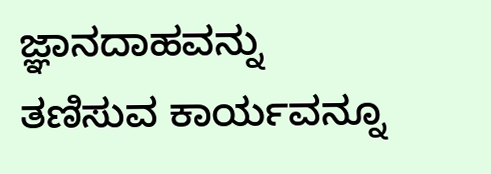ಜ್ಞಾನದಾಹವನ್ನು ತಣಿಸುವ ಕಾರ್ಯವನ್ನೂ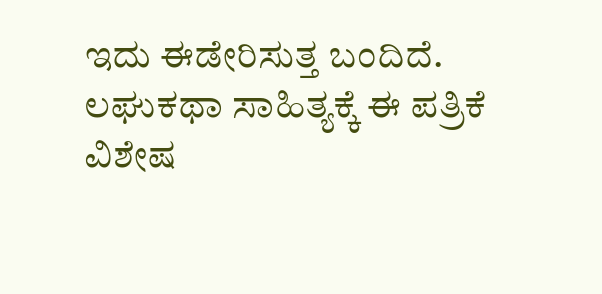ಇದು ಈಡೇರಿಸುತ್ತ ಬಂದಿದೆ. ಲಘುಕಥಾ ಸಾಹಿತ್ಯಕ್ಕೆ ಈ ಪತ್ರಿಕೆ ವಿಶೇಷ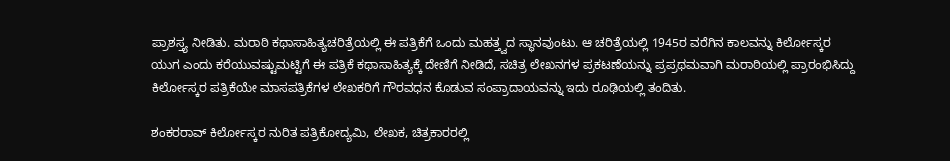ಪ್ರಾಶಸ್ತ್ಯ ನೀಡಿತು. ಮರಾಠಿ ಕಥಾಸಾಹಿತ್ಯಚರಿತ್ರೆಯಲ್ಲಿ ಈ ಪತ್ರಿಕೆಗೆ ಒಂದು ಮಹತ್ತ್ವದ ಸ್ಥಾನವುಂಟು. ಆ ಚರಿತ್ರೆಯಲ್ಲಿ 1945ರ ವರೆಗಿನ ಕಾಲವನ್ನು ಕಿರ್ಲೋಸ್ಕರ ಯುಗ ಎಂದು ಕರೆಯುವಷ್ಟುಮಟ್ಟಿಗೆ ಈ ಪತ್ರಿಕೆ ಕಥಾಸಾಹಿತ್ಯಕ್ಕೆ ದೇಣಿಗೆ ನೀಡಿದೆ, ಸಚಿತ್ರ ಲೇಖನಗಳ ಪ್ರಕಟಣೆಯನ್ನು ಪ್ರಪ್ರಥಮವಾಗಿ ಮರಾಠಿಯಲ್ಲಿ ಪ್ರಾರಂಭಿಸಿದ್ದು ಕಿರ್ಲೋಸ್ಕರ ಪತ್ರಿಕೆಯೇ ಮಾಸಪತ್ರಿಕೆಗಳ ಲೇಖಕರಿಗೆ ಗೌರವಧನ ಕೊಡುವ ಸಂಪ್ರಾದಾಯವನ್ನು ಇದು ರೂಢಿಯಲ್ಲಿ ತಂದಿತು.

ಶಂಕರರಾವ್ ಕಿರ್ಲೋಸ್ಕರ ನುರಿತ ಪತ್ರಿಕೋದ್ಯಮಿ, ಲೇಖಕ, ಚಿತ್ರಕಾರರಲ್ಲಿ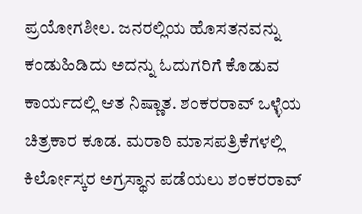ಪ್ರಯೋಗಶೀಲ. ಜನರಲ್ಲಿಯ ಹೊಸತನವನ್ನು ಕಂಡುಹಿಡಿದು ಅದನ್ನು ಓದುಗರಿಗೆ ಕೊಡುವ ಕಾರ್ಯದಲ್ಲಿ ಆತ ನಿಷ್ಣಾತ. ಶಂಕರರಾವ್ ಒಳ್ಳೆಯ ಚಿತ್ರಕಾರ ಕೂಡ. ಮರಾಠಿ ಮಾಸಪತ್ರಿಕೆಗಳಲ್ಲಿ ಕಿರ್ಲೋಸ್ಕರ ಅಗ್ರಸ್ಥಾನ ಪಡೆಯಲು ಶಂಕರರಾವ್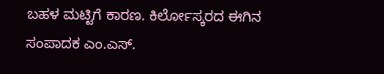ಬಹಳ ಮಟ್ಟಿಗೆ ಕಾರಣ. ಕಿರ್ಲೋಸ್ಕರದ ಈಗಿನ ಸಂಪಾದಕ ಎಂ.ಎಸ್.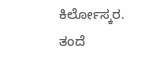ಕಿರ್ಲೋಸ್ಕರ. ತಂದೆ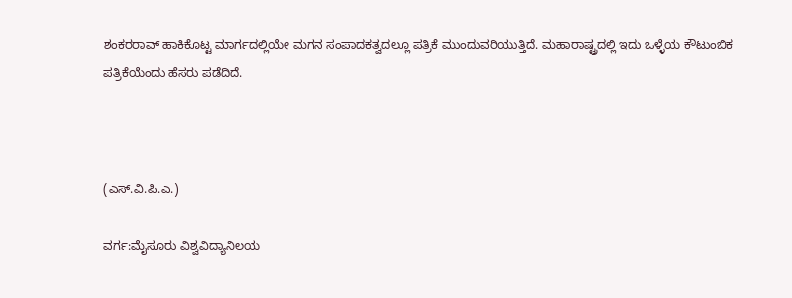ಶಂಕರರಾವ್ ಹಾಕಿಕೊಟ್ಟ ಮಾರ್ಗದಲ್ಲಿಯೇ ಮಗನ ಸಂಪಾದಕತ್ವದಲ್ಲೂ ಪತ್ರಿಕೆ ಮುಂದುವರಿಯುತ್ತಿದೆ. ಮಹಾರಾಷ್ಟ್ರದಲ್ಲಿ ಇದು ಒಳ್ಳೆಯ ಕೌಟುಂಬಿಕ ಪತ್ರಿಕೆಯೆಂದು ಹೆಸರು ಪಡೆದಿದೆ.



(ಎಸ್.ವಿ.ಪಿ.ಎ.)

ವರ್ಗ:ಮೈಸೂರು ವಿಶ್ವವಿದ್ಯಾನಿಲಯ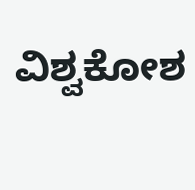ವಿಶ್ವಕೋಶ